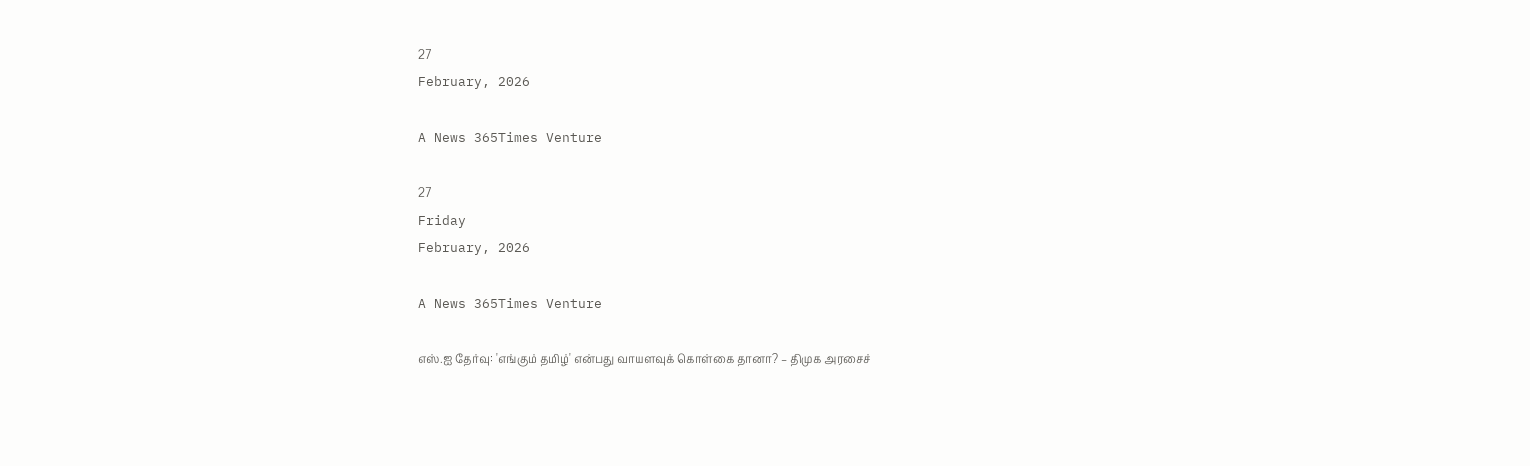27
February, 2026

A News 365Times Venture

27
Friday
February, 2026

A News 365Times Venture

எஸ்.ஐ தேர்வு: 'எங்கும் தமிழ்' என்பது வாயளவுக் கொள்கை தானா? – திமுக அரசைச்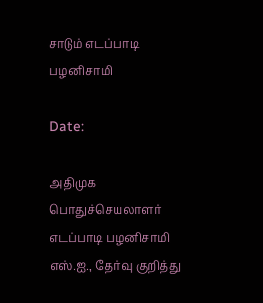சாடும் எடப்பாடி பழனிசாமி

Date:

அதிமுக பொதுச்செயலாளர் எடப்பாடி பழனிசாமி எஸ்.ஐ., தேர்வு குறித்து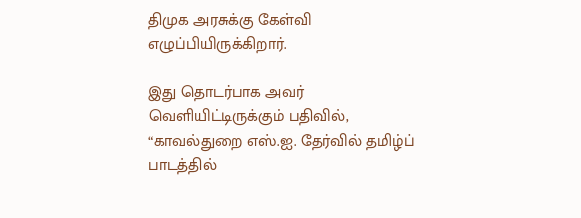திமுக அரசுக்கு கேள்வி எழுப்பியிருக்கிறார்.

இது தொடர்பாக அவர் வெளியிட்டிருக்கும் பதிவில், “காவல்துறை எஸ்.ஐ. தேர்வில் தமிழ்ப் பாடத்தில்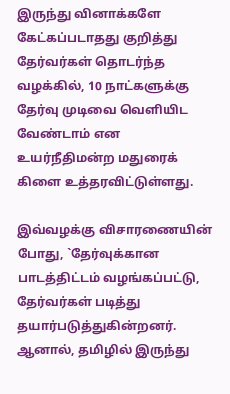இருந்து வினாக்களே கேட்கப்படாதது குறித்து தேர்வர்கள் தொடர்ந்த வழக்கில், 10 நாட்களுக்கு தேர்வு முடிவை வெளியிட வேண்டாம் என உயர்நீதிமன்ற மதுரைக் கிளை உத்தரவிட்டுள்ளது.

இவ்வழக்கு விசாரணையின் போது, `தேர்வுக்கான பாடத்திட்டம் வழங்கப்பட்டு, தேர்வர்கள் படித்து தயார்படுத்துகின்றனர். ஆனால், தமிழில் இருந்து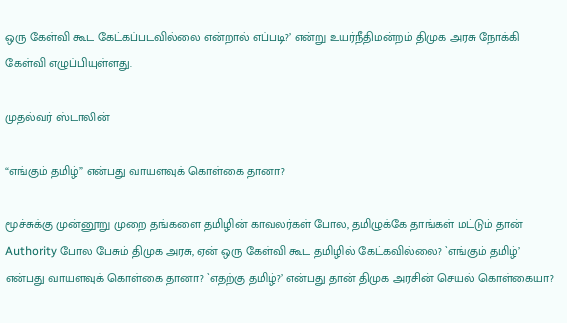ஒரு கேள்வி கூட கேட்கப்படவில்லை என்றால் எப்படி?’ என்று உயர்நீதிமன்றம் திமுக அரசு நோக்கி கேள்வி எழுப்பியுள்ளது.

முதல்வர் ஸ்டாலின்

“எங்கும் தமிழ்” என்பது வாயளவுக் கொள்கை தானா?

மூச்சுக்கு முன்னூறு முறை தங்களை தமிழின் காவலர்கள் போல, தமிழுக்கே தாங்கள் மட்டும் தான் Authority போல பேசும் திமுக அரசு, ஏன் ஒரு கேள்வி கூட தமிழில் கேட்கவில்லை? `எங்கும் தமிழ்’ என்பது வாயளவுக் கொள்கை தானா? `எதற்கு தமிழ்?’ என்பது தான் திமுக அரசின் செயல் கொள்கையா?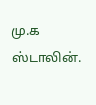மு.க ஸ்டாலின்.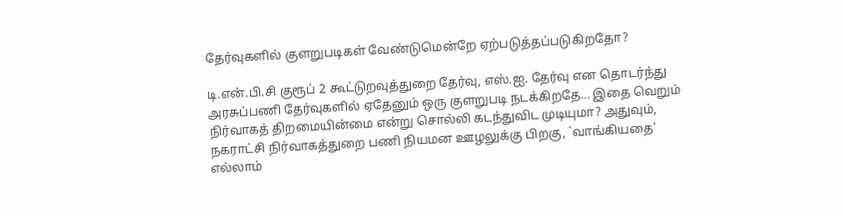தேர்வுகளில் குளறுபடிகள் வேண்டுமென்றே ஏற்படுத்தப்படுகிறதோ?

டி.என்.பி.சி குரூப் 2 கூட்டுறவுத்துறை தேர்வு, எஸ்.ஐ. தேர்வு என தொடர்ந்து அரசுப்பணி தேர்வுகளில் ஏதேனும் ஒரு குளறுபடி நடக்கிறதே… இதை வெறும் நிர்வாகத் திறமையின்மை என்று சொல்லி கடந்துவிட முடியுமா? அதுவும், நகராட்சி நிர்வாகத்துறை பணி நியமன ஊழலுக்கு பிறகு, `வாங்கியதை’ எல்லாம்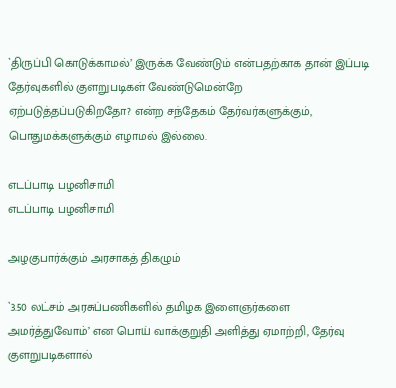`திருப்பி கொடுக்காமல்’ இருக்க வேண்டும் என்பதற்காக தான் இப்படி தேர்வுகளில் குளறுபடிகள் வேண்டுமென்றே ஏற்படுத்தப்படுகிறதோ? என்ற சந்தேகம் தேர்வர்களுக்கும், பொதுமக்களுக்கும் எழாமல் இல்லை.

எடப்பாடி பழனிசாமி
எடப்பாடி பழனிசாமி

அழகுபார்க்கும் அரசாகத் திகழும்

`3.50 லட்சம் அரசுப்பணிகளில் தமிழக இளைஞர்களை அமர்த்துவோம்’ என பொய் வாக்குறுதி அளித்து ஏமாற்றி, தேர்வு குளறுபடிகளால்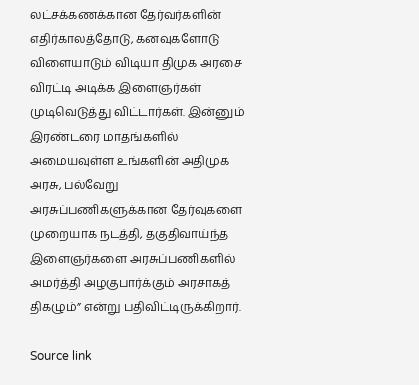லட்சக்கணக்கான தேர்வர்களின் எதிர்காலத்தோடு, கனவுகளோடு விளையாடும் விடியா திமுக அரசை விரட்டி அடிக்க இளைஞர்கள் முடிவெடுத்து விட்டார்கள். இன்னும் இரண்டரை மாதங்களில் அமையவுள்ள உங்களின் அதிமுக அரசு, பல்வேறு அரசுப்பணிகளுக்கான தேர்வுகளை முறையாக நடத்தி, தகுதிவாய்ந்த இளைஞர்களை அரசுப்பணிகளில் அமர்த்தி அழகுபார்க்கும் அரசாகத் திகழும்” என்று பதிவிட்டிருக்கிறார்.

Source link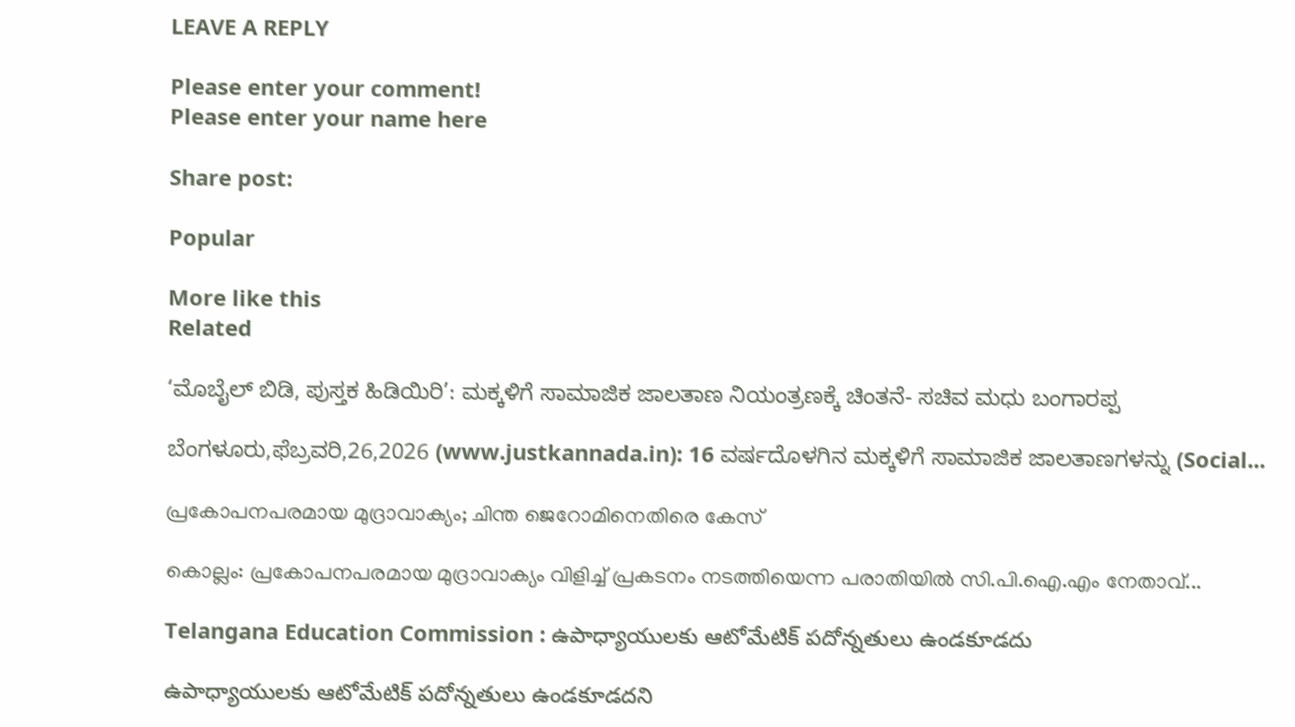LEAVE A REPLY

Please enter your comment!
Please enter your name here

Share post:

Popular

More like this
Related

‘ಮೊಬೈಲ್ ಬಿಡಿ, ಪುಸ್ತಕ ಹಿಡಿಯಿರಿ’: ಮಕ್ಕಳಿಗೆ ಸಾಮಾಜಿಕ ಜಾಲತಾಣ ನಿಯಂತ್ರಣಕ್ಕೆ ಚಿಂತನೆ- ಸಚಿವ ಮಧು ಬಂಗಾರಪ್ಪ

ಬೆಂಗಳೂರು,ಫೆಬ್ರವರಿ,26,2026 (www.justkannada.in): 16 ವರ್ಷದೊಳಗಿನ ಮಕ್ಕಳಿಗೆ ಸಾಮಾಜಿಕ ಜಾಲತಾಣಗಳನ್ನು (Social...

പ്രകോപനപരമായ മുദ്രാവാക്യം; ചിന്ത ജെറോമിനെതിരെ കേസ്

കൊല്ലം: പ്രകോപനപരമായ മുദ്രാവാക്യം വിളിച്ച് പ്രകടനം നടത്തിയെന്ന പരാതിയില്‍ സി.പി.ഐ.എം നേതാവ്...

Telangana Education Commission : ఉపాధ్యాయుల‌కు ఆటోమేటిక్ ప‌దోన్న‌తులు ఉండ‌కూడ‌దు

ఉపాధ్యాయుల‌కు ఆటోమేటిక్ ప‌దోన్న‌తులు ఉండ‌కూడ‌ద‌ని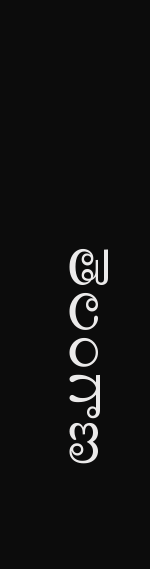తెలంగాణ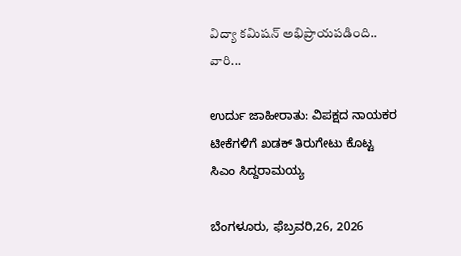విద్యా క‌మిష‌న్ అభిప్రాయ‌ప‌డింది.. వారి...

ಉರ್ದು ಜಾಹೀರಾತು: ವಿಪಕ್ಷದ ನಾಯಕರ ಟೀಕೆಗಳಿಗೆ ಖಡಕ್ ತಿರುಗೇಟು ಕೊಟ್ಟ ಸಿಎಂ ಸಿದ್ದರಾಮಯ್ಯ

ಬೆಂಗಳೂರು, ಫೆಬ್ರವರಿ,26, 2026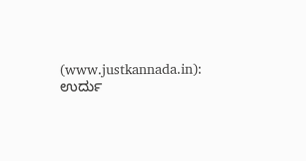(www.justkannada.in): ಉರ್ದು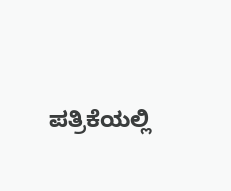ಪತ್ರಿಕೆಯಲ್ಲಿ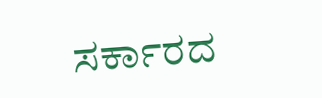ಸರ್ಕಾರದ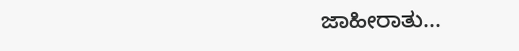ಜಾಹೀರಾತು...